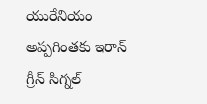యురేనియం అప్పగింతకు ఇరాన్ గ్రీన్ సిగ్నల్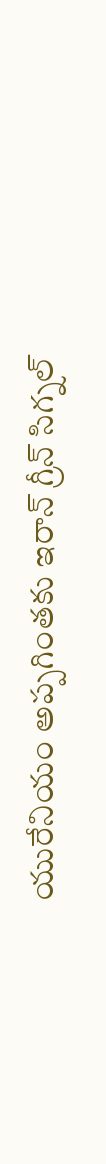యురేనియం అప్పగింతకు ఇరాన్ గ్రీన్ సిగ్నల్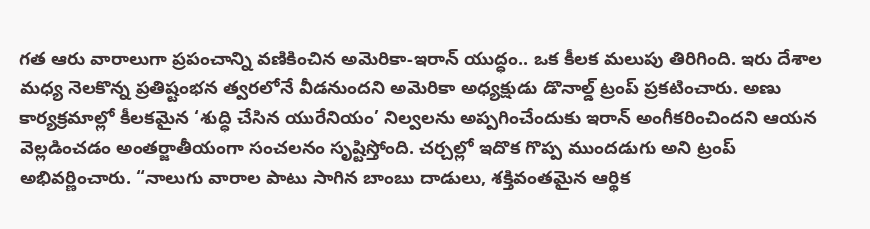గత ఆరు వారాలుగా ప్రపంచాన్ని వణికించిన అమెరికా-ఇరాన్ యుద్ధం.. ఒక కీలక మలుపు తిరిగింది. ఇరు దేశాల మధ్య నెలకొన్న ప్రతిష్టంభన త్వరలోనే వీడనుందని అమెరికా అధ్యక్షుడు డొనాల్డ్ ట్రంప్ ప్రకటించారు. అణు కార్యక్రమాల్లో కీలకమైన ‘శుద్ధి చేసిన యురేనియం’ నిల్వలను అప్పగించేందుకు ఇరాన్ అంగీకరించిందని ఆయన వెల్లడించడం అంతర్జాతీయంగా సంచలనం సృష్టిస్తోంది. చర్చల్లో ఇదొక గొప్ప ముందడుగు అని ట్రంప్ అభివర్ణించారు. “నాలుగు వారాల పాటు సాగిన బాంబు దాడులు, శక్తివంతమైన ఆర్థిక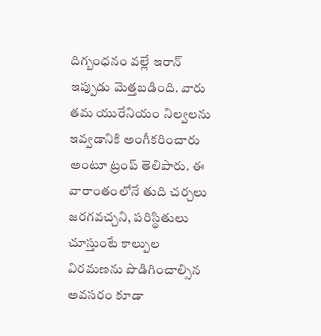దిగ్బంధనం వల్లే ఇరాన్ ఇప్పుడు మెత్తబడింది. వారు తమ యురేనియం నిల్వలను ఇవ్వడానికి అంగీకరించారు అంటూ ట్రంప్‌ తెలిపారు. ఈ వారాంతంలోనే తుది చర్చలు జరగవచ్చని, పరిస్థితులు చూస్తుంటే కాల్పుల విరమణను పొడిగించాల్సిన అవసరం కూడా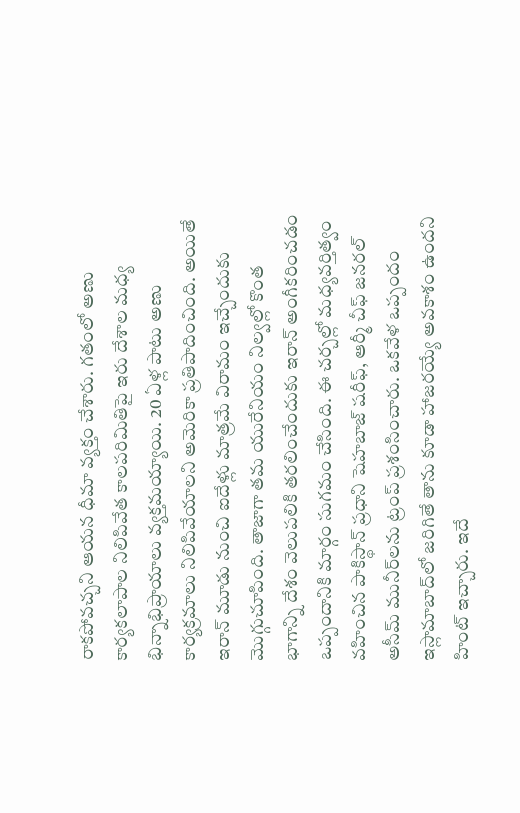రాకపోవచ్చని ఆయన ధీమా వ్యక్తం చేశారు. గతంలో అణు కార్యకలాపాల నిలిపివేత కాలపరిమితిపై ఇరు దేశాల మధ్య భిన్నాభిప్రాయాలు వ్యక్తమయ్యాయి. 20 ఏళ్ల పాటు అణు కార్యక్రమాలు నిలిపివేయాలని అమెరికా ప్రతిపాదించింది. అయితే ఇరాన్‌ మూడు నుంచి ఐదేళ్లు మాత్రమే విరామం ఇచ్చేందుకు మొగ్గుచూపింది. తాజాగా తమ యురేనియం నిల్వల్లో కొంత భాగాన్ని దేశం వెలుపలికి తరలించేందుకు ఇరాన్ అంగీకరించడం ఒప్పందానికి మార్గం సుగమం చేసింది. ఈ చర్చల్లో మధ్యవర్తిత్వం వహించిన పాకిస్థాన్ ప్రధాని షెహబాజ్ షరీఫ్, ఆర్మీ చీఫ్ జనరల్ అసీమ్ మునీర్‌లను ట్రంప్ ప్రశంసించారు. ఒకవేళ ఒప్పందం ఇస్లామాబాద్‌లో జరిగితే తాను కూడా హాజరయ్యే అవకాశం ఉందని హింట్ ఇచ్చారు. ఇదే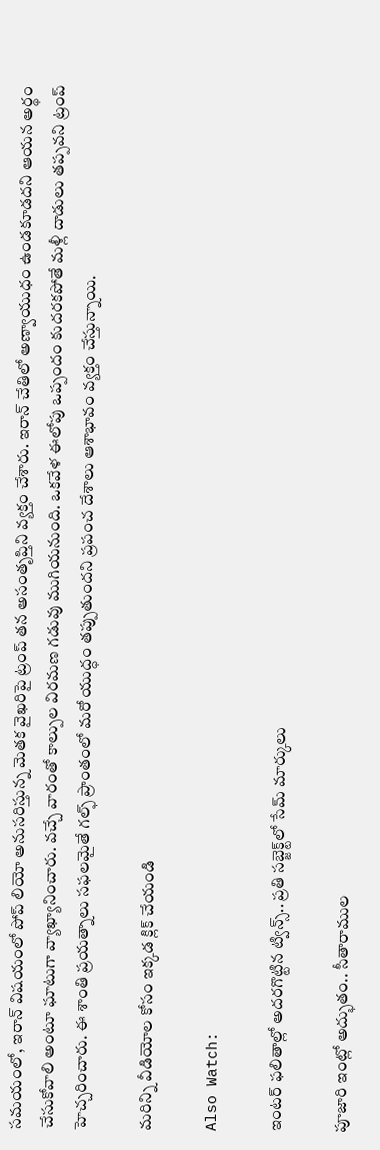సమయంలో, ఇరాన్ విషయంలో పోప్ లియో అనుసరిస్తున్న మెతక వైఖరిపై ట్రంప్ తన అసంతృప్తిని వ్యక్తం చేశారు. ఇరాన్ చేతిలో అణ్వాయుధం ఉండకూడదని ఆయన అర్థం చేసుకోవాలి అంటూ ఘాటుగా వ్యాఖ్యానించారు. వచ్చే వారంతో కాల్పుల విరమణ గడువు ముగియనుంది. ఒకవేళ ఈలోపు ఒప్పందం కుదరకపోతే మళ్లీ దాడులు తప్పవని ట్రంప్ హెచ్చరించారు. ఈ శాంతి ప్రయత్నాలు సఫలమైతే గల్ఫ్ ప్రాంతంలో మరో యుద్ధం తప్పుతుందని ప్రపంచ దేశాలు ఆశాభావం వ్యక్తం చేస్తున్నాయి.

మరిన్ని వీడియోల కోసం ఇక్కడ క్లిక్ చేయండి

Also Watch:

ఇంటర్‌ ఫలితాల్లో అదరగొట్టిన ట్విన్స్‌.. ప్రతి సబ్జెక్ట్‌లో సేమ్ మార్కులు

పూజారి ఇంట్లో అద్భుతం.. సీతారాముల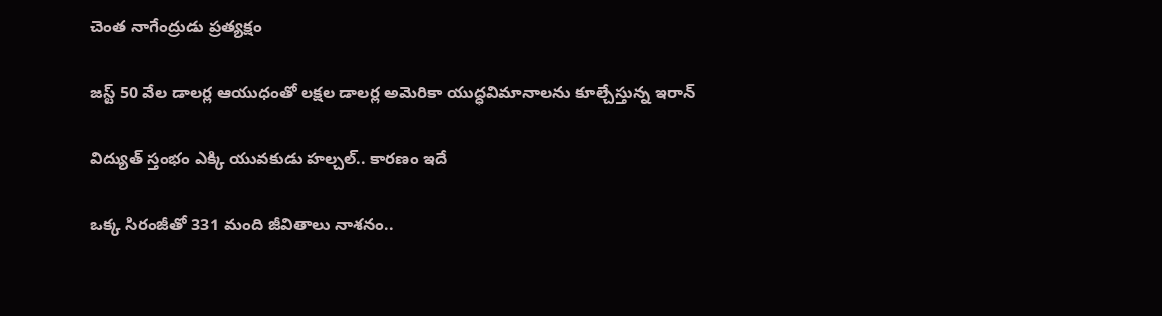చెంత నాగేంద్రుడు ప్రత్యక్షం

జస్ట్ 50 వేల డాలర్ల ఆయుధంతో లక్షల డాలర్ల అమెరికా యుద్ధవిమానాలను కూల్చేస్తున్న ఇరాన్

విద్యుత్‌ స్తంభం ఎక్కి యువకుడు హల్చల్‌.. కారణం ఇదే

ఒక్క సిరంజీతో 331 మంది జీవితాలు నాశనం..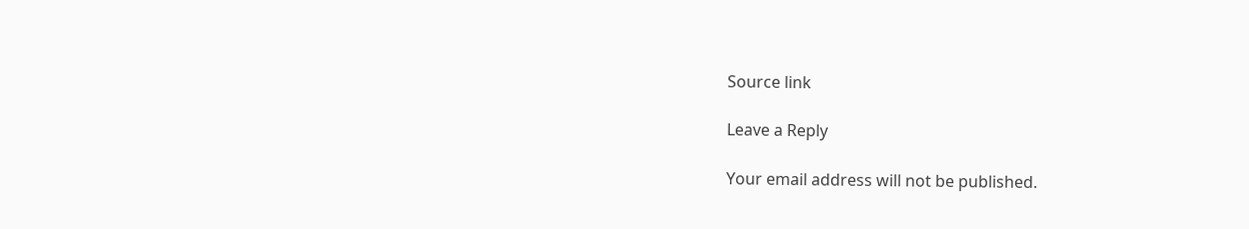Source link

Leave a Reply

Your email address will not be published.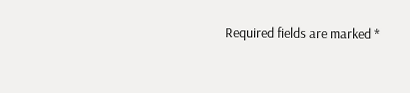Required fields are marked *